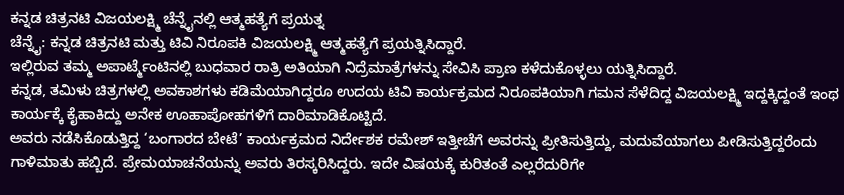ಕನ್ನಡ ಚಿತ್ರನಟಿ ವಿಜಯಲಕ್ಷ್ಮಿ ಚೆನ್ನೈನಲ್ಲಿ ಆತ್ಮಹತ್ಯೆಗೆ ಪ್ರಯತ್ನ
ಚೆನ್ನೈ: ಕನ್ನಡ ಚಿತ್ರನಟಿ ಮತ್ತು ಟಿವಿ ನಿರೂಪಕಿ ವಿಜಯಲಕ್ಷ್ಮಿ ಆತ್ಮಹತ್ಯೆಗೆ ಪ್ರಯತ್ನಿಸಿದ್ದಾರೆ.
ಇಲ್ಲಿರುವ ತಮ್ಮ ಅಪಾರ್ಟ್ಮೆಂಟಿನಲ್ಲಿ ಬುಧವಾರ ರಾತ್ರಿ ಅತಿಯಾಗಿ ನಿದ್ರೆಮಾತ್ರೆಗಳನ್ನು ಸೇವಿಸಿ ಪ್ರಾಣ ಕಳೆದುಕೊಳ್ಳಲು ಯತ್ನಿಸಿದ್ದಾರೆ.
ಕನ್ನಡ, ತಮಿಳು ಚಿತ್ರಗಳಲ್ಲಿ ಅವಕಾಶಗಳು ಕಡಿಮೆಯಾಗಿದ್ದರೂ ಉದಯ ಟಿವಿ ಕಾರ್ಯಕ್ರಮದ ನಿರೂಪಕಿಯಾಗಿ ಗಮನ ಸೆಳೆದಿದ್ದ ವಿಜಯಲಕ್ಷ್ಮಿ ಇದ್ದಕ್ಕಿದ್ದಂತೆ ಇಂಥ ಕಾರ್ಯಕ್ಕೆ ಕೈಹಾಕಿದ್ದು ಅನೇಕ ಊಹಾಪೋಹಗಳಿಗೆ ದಾರಿಮಾಡಿಕೊಟ್ಟಿದೆ.
ಅವರು ನಡೆಸಿಕೊಡುತ್ತಿದ್ದ ‘ಬಂಗಾರದ ಬೇಟೆ’ ಕಾರ್ಯಕ್ರಮದ ನಿರ್ದೇಶಕ ರಮೇಶ್ ಇತ್ತೀಚೆಗೆ ಅವರನ್ನು ಪ್ರೀತಿಸುತ್ತಿದ್ದು, ಮದುವೆಯಾಗಲು ಪೀಡಿಸುತ್ತಿದ್ದರೆಂದು ಗಾಳಿಮಾತು ಹಬ್ಬಿದೆ. ಪ್ರೇಮಯಾಚನೆಯನ್ನು ಅವರು ತಿರಸ್ಕರಿಸಿದ್ದರು. ಇದೇ ವಿಷಯಕ್ಕೆ ಕುರಿತಂತೆ ಎಲ್ಲರೆದುರಿಗೇ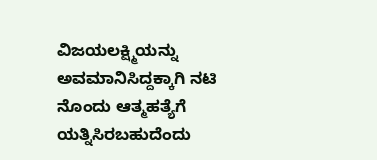ವಿಜಯಲಕ್ಷ್ಮಿಯನ್ನು ಅವಮಾನಿಸಿದ್ದಕ್ಕಾಗಿ ನಟಿ ನೊಂದು ಆತ್ಮಹತ್ಯೆಗೆ ಯತ್ನಿಸಿರಬಹುದೆಂದು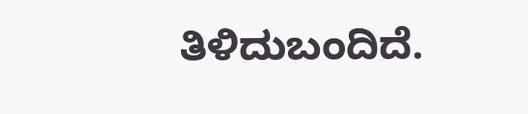ತಿಳಿದುಬಂದಿದೆ.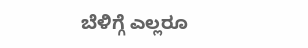ಬೆಳಿಗ್ಗೆ ಎಲ್ಲರೂ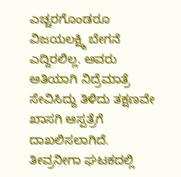ಎಚ್ಚರಗೊಂಡರೂ ವಿಜಯಲಕ್ಷ್ಮಿ ಬೇಗನೆ ಎದ್ದಿರಲಿಲ್ಲ. ಅವರು ಅತಿಯಾಗಿ ನಿದ್ರೆಮಾತ್ರೆ ಸೇವಿಸಿದ್ದು ತಿಳಿದು ತಕ್ಷಣವೇ ಖಾಸಗಿ ಆಸ್ಪತ್ರೆಗೆ ದಾಖಲಿಸಲಾಗಿದೆ. ತೀವ್ರನೀಗಾ ಘಟಕದಲ್ಲಿ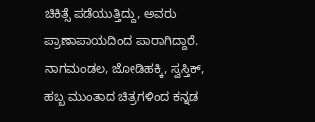ಚಿಕಿತ್ಸೆ ಪಡೆಯುತ್ತಿದ್ದು, ಅವರು ಪ್ರಾಣಾಪಾಯದಿಂದ ಪಾರಾಗಿದ್ದಾರೆ.
ನಾಗಮಂಡಲ, ಜೋಡಿಹಕ್ಕಿ, ಸ್ವಸ್ತಿಕ್, ಹಬ್ಬ ಮುಂತಾದ ಚಿತ್ರಗಳಿಂದ ಕನ್ನಡ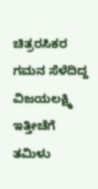ಚಿತ್ರರಸಿಕರ ಗಮನ ಸೆಳೆದಿದ್ದ ವಿಜಯಲಕ್ಷ್ಮಿ ಇತ್ತೀಚೆಗೆ ತಮಿಳು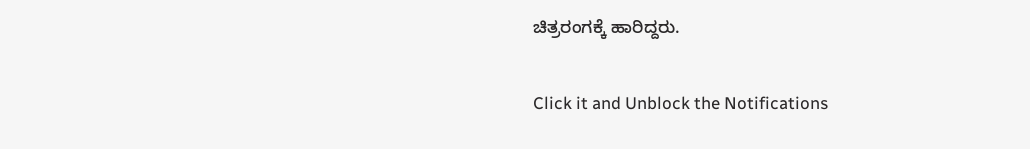ಚಿತ್ರರಂಗಕ್ಕೆ ಹಾರಿದ್ದರು.


Click it and Unblock the Notifications